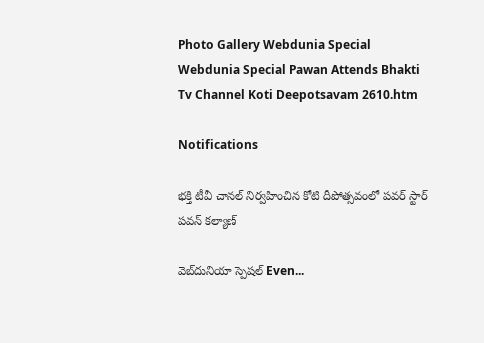Photo Gallery Webdunia Special Webdunia Special Pawan Attends Bhakti Tv Channel Koti Deepotsavam 2610.htm

Notifications

భక్తి టీవీ చానల్ నిర్వహించిన కోటి దీపోత్సవంలో పవర్ స్టార్ పవన్ కల్యాణ్

వెబ్‌దునియా స్పెషల్ Even...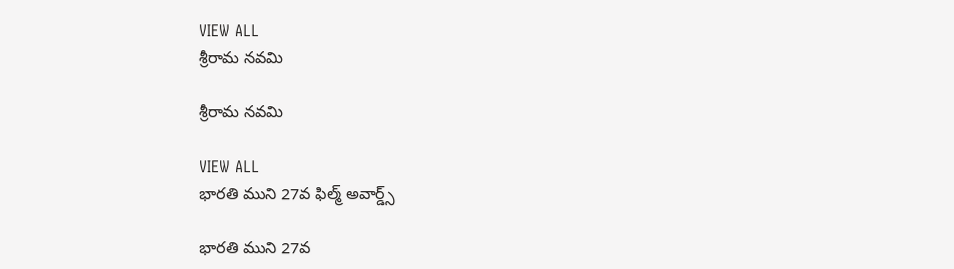VIEW ALL
శ్రీరామ నవమి

శ్రీరామ నవమి

VIEW ALL
భారతి ముని 27వ ఫిల్మ్ అవార్డ్స్

భారతి ముని 27వ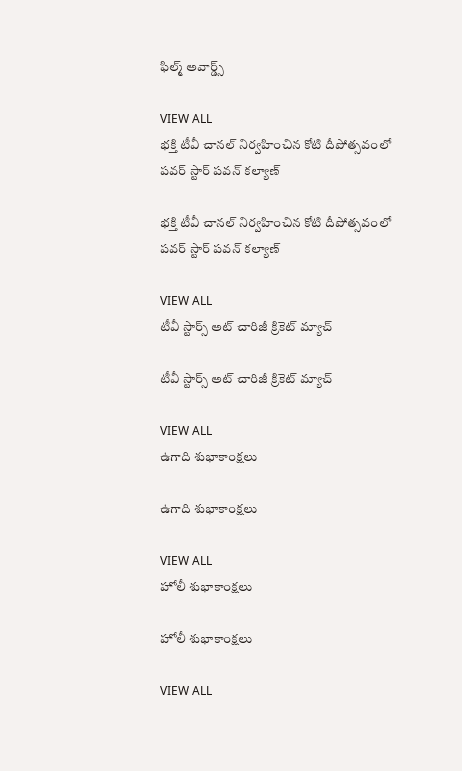ఫిల్మ్ అవార్డ్స్

VIEW ALL
భక్తి టీవీ చానల్ నిర్వహించిన కోటి దీపోత్సవంలో పవర్ స్టార్ పవన్ కల్యాణ్

భక్తి టీవీ చానల్ నిర్వహించిన కోటి దీపోత్సవంలో పవర్ స్టార్ పవన్ కల్యాణ్

VIEW ALL
టీవీ స్టార్స్ అట్ చారిజీ క్రికెట్ మ్యాచ్

టీవీ స్టార్స్ అట్ చారిజీ క్రికెట్ మ్యాచ్

VIEW ALL
ఉగాది శుభాకాంక్షలు

ఉగాది శుభాకాంక్షలు

VIEW ALL
హోలీ శుభాకాంక్షలు

హోలీ శుభాకాంక్షలు

VIEW ALL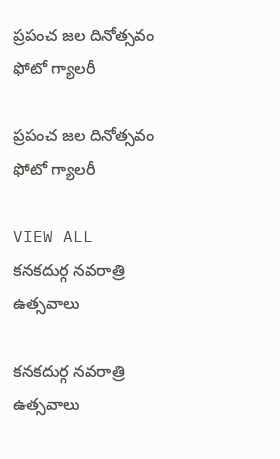ప్రపంచ జల దినోత్సవం ఫోటో గ్యాలరీ

ప్రపంచ జల దినోత్సవం ఫోటో గ్యాలరీ

VIEW ALL
కనకదుర్గ నవరాత్రి ఉత్సవాలు

కనకదుర్గ నవరాత్రి ఉత్సవాలు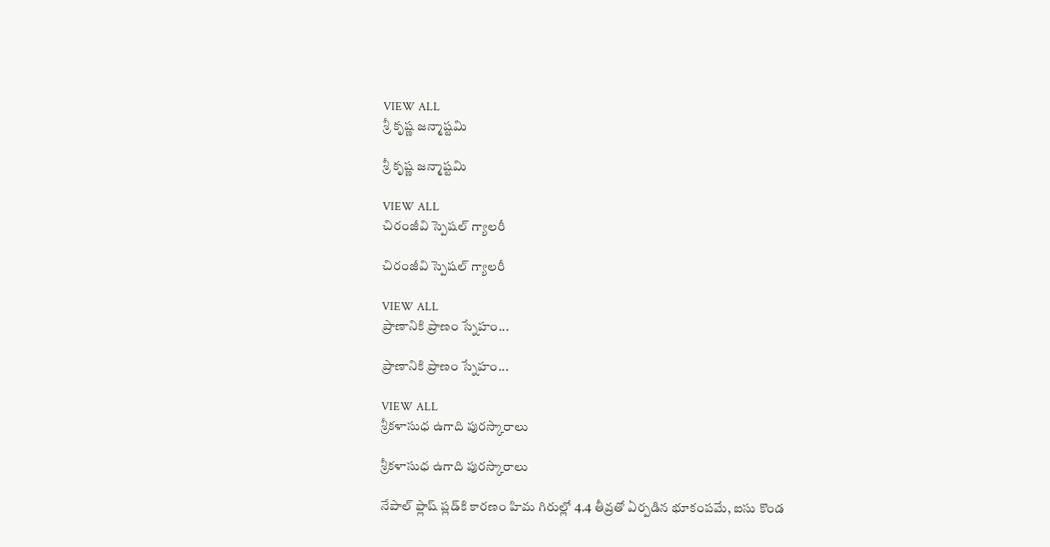VIEW ALL
శ్రీ కృష్ణ జన్మాష్టమి

శ్రీ కృష్ణ జన్మాష్టమి

VIEW ALL
చిరంజీవి స్పెషల్ గ్యాలరీ

చిరంజీవి స్పెషల్ గ్యాలరీ

VIEW ALL
ప్రాణానికి ప్రాణం స్నేహం...

ప్రాణానికి ప్రాణం స్నేహం...

VIEW ALL
శ్రీకళాసుధ ఉగాది పురస్కారాలు

శ్రీకళాసుధ ఉగాది పురస్కారాలు

నేపాల్ ఫ్లాష్ ప్లడ్‌కి కారణం హిమ గిరుల్లో 4.4 తీవ్రతో ఏర్పడిన భూకంపమే, ఐసు కొండ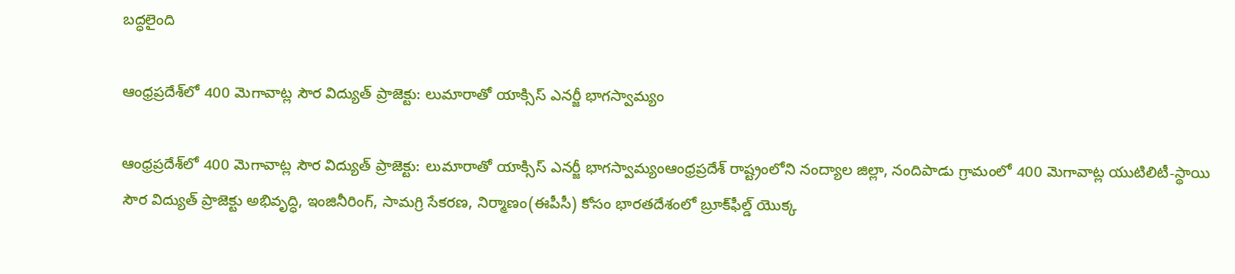బద్ధలైంది

ఆంధ్రప్రదేశ్‌లో 400 మెగావాట్ల సౌర విద్యుత్ ప్రాజెక్టు: లుమారాతో యాక్సిస్ ఎనర్జీ భాగస్వామ్యం

ఆంధ్రప్రదేశ్‌లో 400 మెగావాట్ల సౌర విద్యుత్ ప్రాజెక్టు: లుమారాతో యాక్సిస్ ఎనర్జీ భాగస్వామ్యంఆంధ్రప్రదేశ్‌ రాష్ట్రంలోని నంద్యాల జిల్లా, నందిపాడు గ్రామంలో 400 మెగావాట్ల యుటిలిటీ-స్థాయి సౌర విద్యుత్ ప్రాజెక్టు అభివృద్ధి, ఇంజినీరింగ్‌, సామగ్రి సేకరణ, నిర్మాణం(ఈపీసీ) కోసం భారతదేశంలో బ్రూక్‌ఫీల్డ్ యొక్క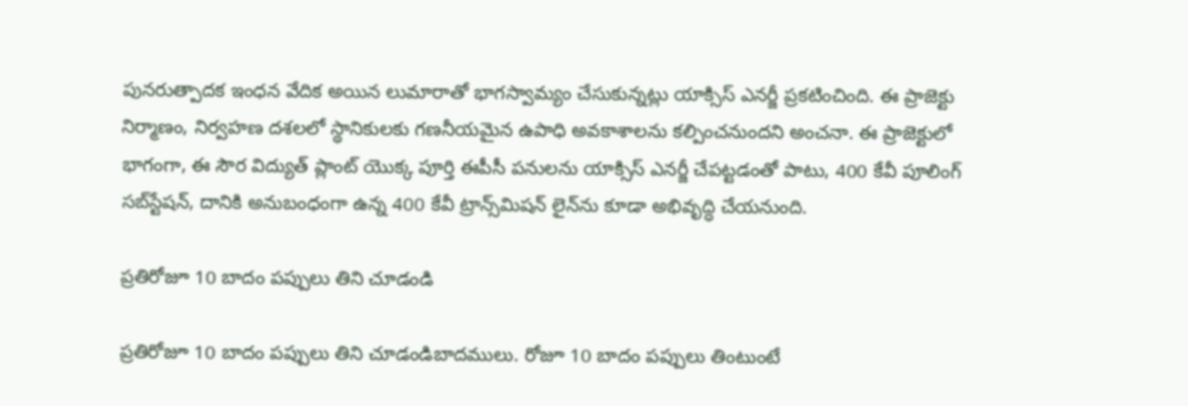పునరుత్పాదక ఇంధన వేదిక అయిన లుమారాతో భాగస్వామ్యం చేసుకున్నట్లు యాక్సిస్ ఎనర్జీ ప్రకటించింది. ఈ ప్రాజెక్టు నిర్మాణం, నిర్వహణ దశలలో స్థానికులకు గణనీయమైన ఉపాధి అవకాశాలను కల్పించనుందని అంచనా. ఈ ప్రాజెక్టులో భాగంగా, ఈ సౌర విద్యుత్ ప్లాంట్ యొక్క పూర్తి ఈపీసీ పనులను యాక్సిస్ ఎనర్జీ చేపట్టడంతో పాటు, 400 కేవీ పూలింగ్ సబ్‌స్టేషన్, దానికి అనుబంధంగా ఉన్న 400 కేవీ ట్రాన్స్‌మిషన్ లైన్‌ను కూడా అభివృద్ధి చేయనుంది.

ప్రతిరోజూ 10 బాదం పప్పులు తిని చూడండి

ప్రతిరోజూ 10 బాదం పప్పులు తిని చూడండిబాదములు. రోజూ 10 బాదం పప్పులు తింటుంటే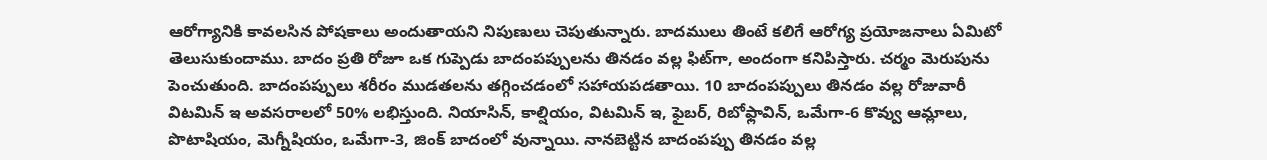ఆరోగ్యానికి కావలసిన పోషకాలు అందుతాయని నిపుణులు చెపుతున్నారు. బాదములు తింటే కలిగే ఆరోగ్య ప్రయోజనాలు ఏమిటో తెలుసుకుందాము. బాదం ప్రతి రోజూ ఒక గుప్పెడు బాదంపప్పులను తినడం వల్ల ఫిట్‌గా, అందంగా కనిపిస్తారు. చర్మం మెరుపును పెంచుతుంది. బాదంపప్పులు శరీరం ముడతలను తగ్గించడంలో సహాయపడతాయి. 10 బాదంపప్పులు తినడం వల్ల రోజువారీ విటమిన్ ఇ అవసరాలలో 50% లభిస్తుంది. నియాసిన్, కాల్షియం, విటమిన్ ఇ, ఫైబర్, రిబోఫ్లావిన్, ఒమేగా-6 కొవ్వు ఆమ్లాలు, పొటాషియం, మెగ్నీషియం, ఒమేగా-3, జింక్‌ బాదంలో వున్నాయి. నానబెట్టిన బాదంపప్పు తినడం వల్ల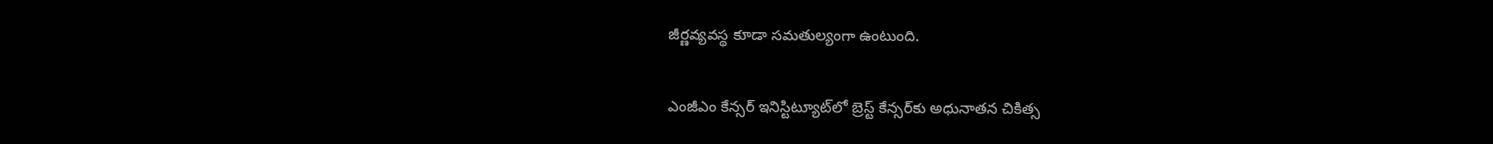జీర్ణవ్యవస్థ కూడా సమతుల్యంగా ఉంటుంది.

ఎంజీఎం కేన్సర్ ఇనిస్టిట్యూట్‌లో బ్రెస్ట్ కేన్సర్‌‍కు అధునాతన చికిత్స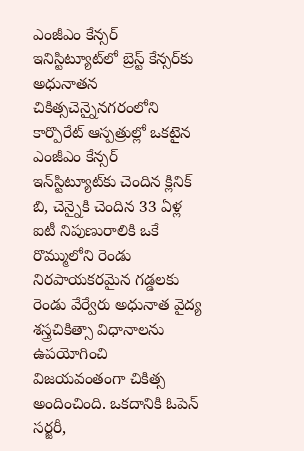ఎంజీఎం కేన్సర్ ఇనిస్టిట్యూట్‌లో బ్రెస్ట్ కేన్సర్‌‍కు అధునాతన చికిత్సచెన్నైనగరంలోని కార్పొరేట్ ఆస్పత్రుల్లో ఒకటైన ఎంజీఎం కేన్సర్ ఇన్‌స్టిట్యూట్‌కు చెందిన క్లినిక్ బి, చెన్నైకి చెందిన 33 ఏళ్ల ఐటీ నిపుణురాలికి ఒకే రొమ్ములోని రెండు నిరపాయకరమైన గడ్డలకు రెండు వేర్వేరు అధునాత వైద్య శస్త్రచికిత్సా విధానాలను ఉపయోగించి విజయవంతంగా చికిత్స అందించింది. ఒకదానికి ఓపెన్ సర్జరీ,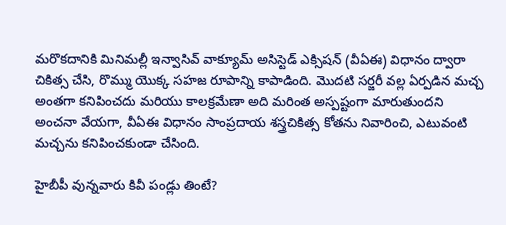మరొకదానికి మినిమల్లీ ఇన్వాసివ్ వాక్యూమ్ అసిస్టెడ్ ఎక్సిషన్ (వీఏఈ) విధానం ద్వారా చికిత్స చేసి, రొమ్ము యొక్క సహజ రూపాన్ని కాపాడింది. మొదటి సర్జరీ వల్ల ఏర్పడిన మచ్చ అంతగా కనిపించదు మరియు కాలక్రమేణా అది మరింత అస్పష్టంగా మారుతుందని అంచనా వేయగా, వీఏఈ విధానం సాంప్రదాయ శస్త్రచికిత్స కోతను నివారించి, ఎటువంటి మచ్చను కనిపించకుండా చేసింది.

హైబీపీ వున్నవారు కివీ పండ్లు తింటే?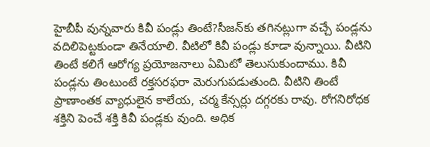హైబీపీ వున్నవారు కివీ పండ్లు తింటే?సీజన్‌కు తగినట్లుగా వచ్చే పండ్లను వదిలిపెట్టకుండా తినేయాలి. వీటిలో కివీ పండ్లు కూడా వున్నాయి. వీటిని తింటే కలిగే ఆరోగ్య ప్రయోజనాలు ఏమిటో తెలుసుకుందాము. కివీ పండ్లను తింటుంటే రక్తసరఫరా మెరుగుపడుతుంది. వీటిని తింటే ప్రాణాంతక వ్యాధులైన కాలేయ, చర్మ కేన్సర్లు దగ్గరకు రావు. రోగనిరోధక శక్తిని పెంచే శక్తి కివీ పండ్లకు వుంది. అధిక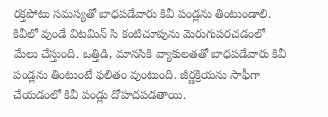రక్తపోటు సమస్యతో బాధపడేవారు కివీ పండ్లను తింటుండాలి. కివీలో వుండే విటమిన్ సి కంటిచూపును మెరుగుపరచడంలో మేలు చేస్తుంది. ఒత్తిడి, మానసికి వ్యాకులతతో బాధపడేవారు కివీ పండ్లను తింటుంటే ఫలితం వుంటుంది. జీర్ణక్రియను సాఫీగా చేయడంలో కివీ పండ్లు దోహదపడతాయి.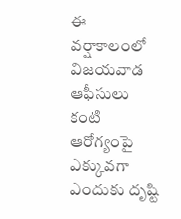ఈ వర్షాకాలంలో విజయవాడ ఆఫీసులు కంటి ఆరోగ్యంపై ఎక్కువగా ఎందుకు దృష్టి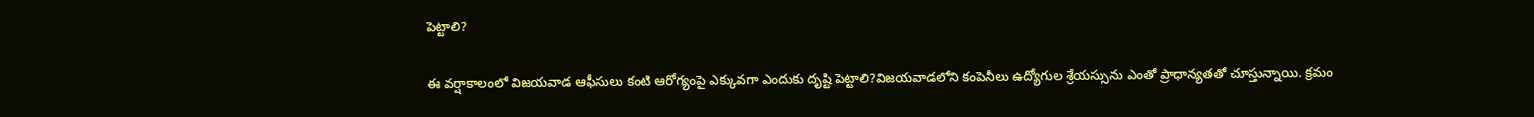పెట్టాలి?

ఈ వర్షాకాలంలో విజయవాడ ఆఫీసులు కంటి ఆరోగ్యంపై ఎక్కువగా ఎందుకు దృష్టి పెట్టాలి?విజయవాడలోని కంపెనీలు ఉద్యోగుల శ్రేయస్సును ఎంతో ప్రాధాన్యతతో చూస్తున్నాయి. క్రమం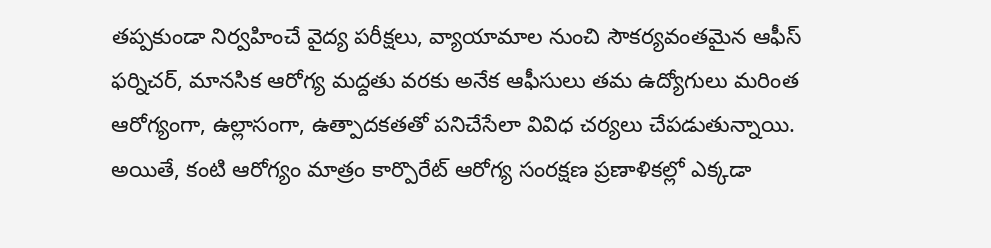తప్పకుండా నిర్వహించే వైద్య పరీక్షలు, వ్యాయామాల నుంచి సౌకర్యవంతమైన ఆఫీస్ ఫర్నిచర్, మానసిక ఆరోగ్య మద్దతు వరకు అనేక ఆఫీసులు తమ ఉద్యోగులు మరింత ఆరోగ్యంగా, ఉల్లాసంగా, ఉత్పాదకతతో పనిచేసేలా వివిధ చర్యలు చేపడుతున్నాయి. అయితే, కంటి ఆరోగ్యం మాత్రం కార్పొరేట్ ఆరోగ్య సంరక్షణ ప్రణాళికల్లో ఎక్కడా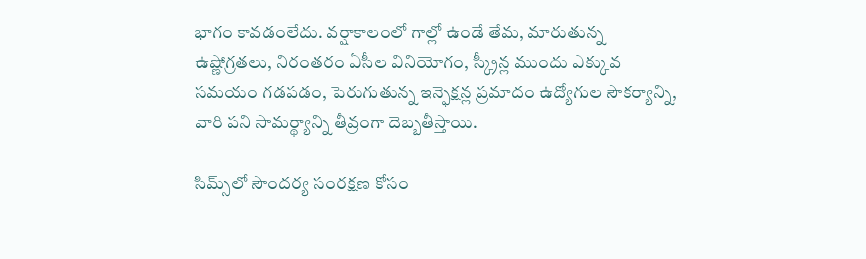భాగం కావడంలేదు. వర్షాకాలంలో గాల్లో ఉండే తేమ, మారుతున్న ఉష్ణోగ్రతలు, నిరంతరం ఏసీల వినియోగం, స్క్రీన్ల ముందు ఎక్కువ సమయం గడపడం, పెరుగుతున్న ఇన్ఫెక్షన్ల ప్రమాదం ఉద్యోగుల సౌకర్యాన్ని, వారి పని సామర్థ్యాన్ని తీవ్రంగా దెబ్బతీస్తాయి.

సిమ్స్‌లో సౌందర్య సంరక్షణ కోసం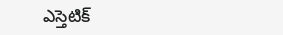ఎస్తెటిక్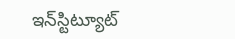ఇన్‌స్టిట్యూట్‌